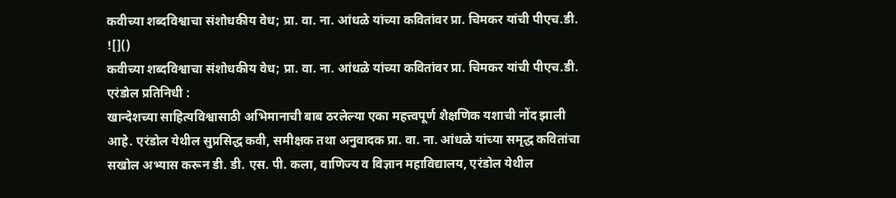कवीच्या शब्दविश्वाचा संशोधकीय वेध; प्रा. वा. ना. आंधळे यांच्या कवितांवर प्रा. चिमकर यांची पीएच.डी.
![]()
कवीच्या शब्दविश्वाचा संशोधकीय वेध; प्रा. वा. ना. आंधळे यांच्या कवितांवर प्रा. चिमकर यांची पीएच.डी.
एरंडोल प्रतिनिधी :
खान्देशच्या साहित्यविश्वासाठी अभिमानाची बाब ठरलेल्या एका महत्त्वपूर्ण शैक्षणिक यशाची नोंद झाली आहे. एरंडोल येथील सुप्रसिद्ध कवी, समीक्षक तथा अनुवादक प्रा. वा. ना. आंधळे यांच्या समृद्ध कवितांचा सखोल अभ्यास करून डी. डी. एस. पी. कला, वाणिज्य व विज्ञान महाविद्यालय, एरंडोल येथील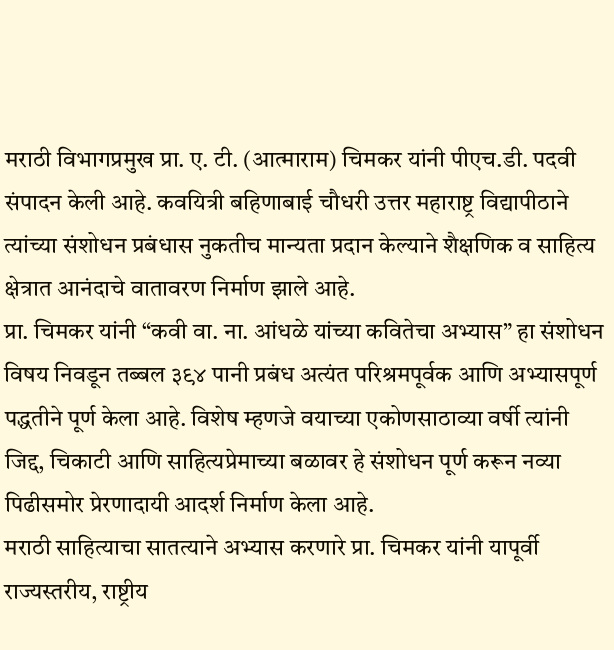मराठी विभागप्रमुख प्रा. ए. टी. (आत्माराम) चिमकर यांनी पीएच.डी. पदवी संपादन केली आहे. कवयित्री बहिणाबाई चौधरी उत्तर महाराष्ट्र विद्यापीठाने त्यांच्या संशोधन प्रबंधास नुकतीच मान्यता प्रदान केल्याने शैक्षणिक व साहित्य क्षेत्रात आनंदाचे वातावरण निर्माण झाले आहे.
प्रा. चिमकर यांनी “कवी वा. ना. आंधळे यांच्या कवितेचा अभ्यास” हा संशोधन विषय निवडून तब्बल ३९४ पानी प्रबंध अत्यंत परिश्रमपूर्वक आणि अभ्यासपूर्ण पद्धतीने पूर्ण केला आहे. विशेष म्हणजे वयाच्या एकोणसाठाव्या वर्षी त्यांनी जिद्द, चिकाटी आणि साहित्यप्रेमाच्या बळावर हे संशोधन पूर्ण करून नव्या पिढीसमोर प्रेरणादायी आदर्श निर्माण केला आहे.
मराठी साहित्याचा सातत्याने अभ्यास करणारे प्रा. चिमकर यांनी यापूर्वी राज्यस्तरीय, राष्ट्रीय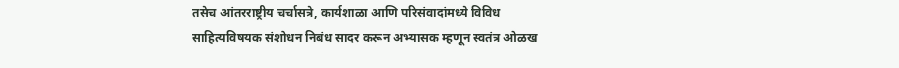तसेच आंतरराष्ट्रीय चर्चासत्रे, कार्यशाळा आणि परिसंवादांमध्ये विविध साहित्यविषयक संशोधन निबंध सादर करून अभ्यासक म्हणून स्वतंत्र ओळख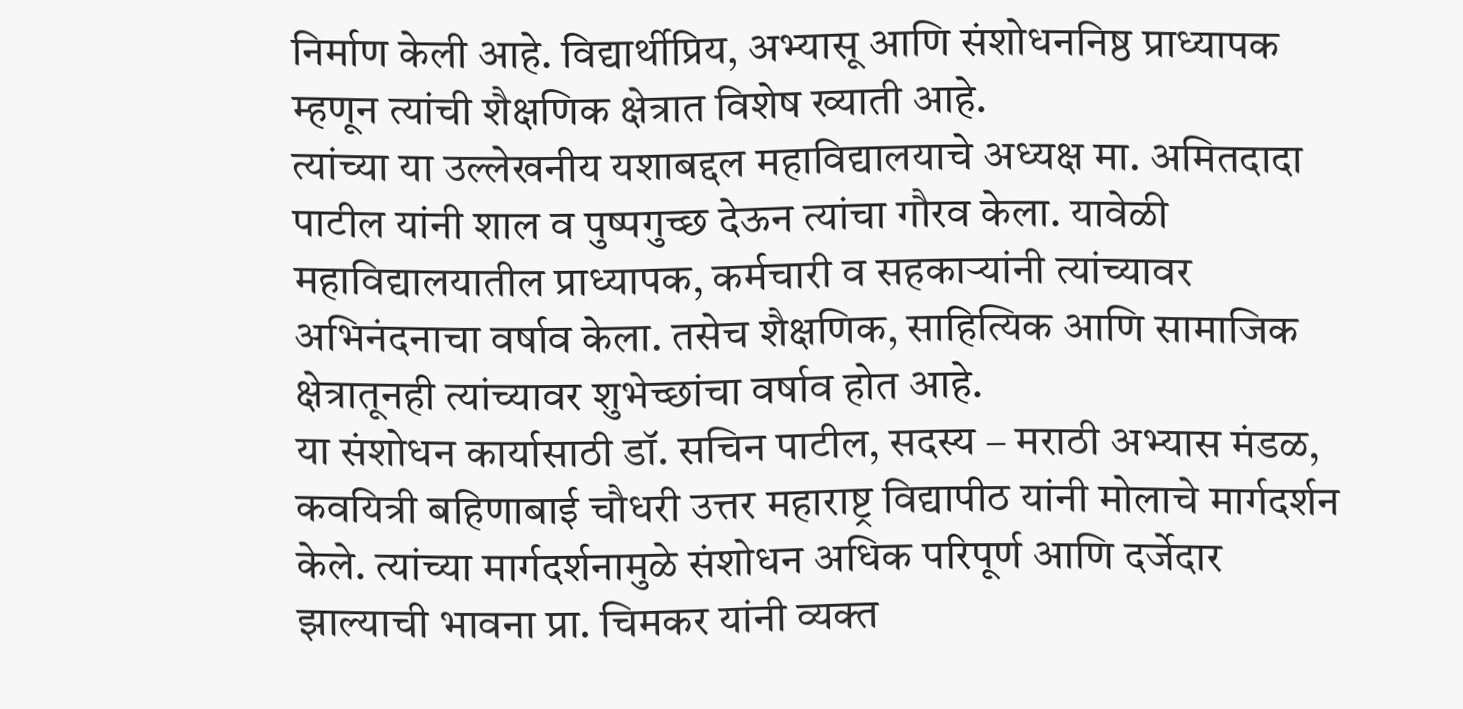निर्माण केली आहे. विद्यार्थीप्रिय, अभ्यासू आणि संशोधननिष्ठ प्राध्यापक म्हणून त्यांची शैक्षणिक क्षेत्रात विशेष ख्याती आहे.
त्यांच्या या उल्लेखनीय यशाबद्दल महाविद्यालयाचे अध्यक्ष मा. अमितदादा पाटील यांनी शाल व पुष्पगुच्छ देऊन त्यांचा गौरव केला. यावेळी महाविद्यालयातील प्राध्यापक, कर्मचारी व सहकाऱ्यांनी त्यांच्यावर अभिनंदनाचा वर्षाव केला. तसेच शैक्षणिक, साहित्यिक आणि सामाजिक क्षेत्रातूनही त्यांच्यावर शुभेच्छांचा वर्षाव होत आहे.
या संशोधन कार्यासाठी डॉ. सचिन पाटील, सदस्य – मराठी अभ्यास मंडळ, कवयित्री बहिणाबाई चौधरी उत्तर महाराष्ट्र विद्यापीठ यांनी मोलाचे मार्गदर्शन केले. त्यांच्या मार्गदर्शनामुळे संशोधन अधिक परिपूर्ण आणि दर्जेदार झाल्याची भावना प्रा. चिमकर यांनी व्यक्त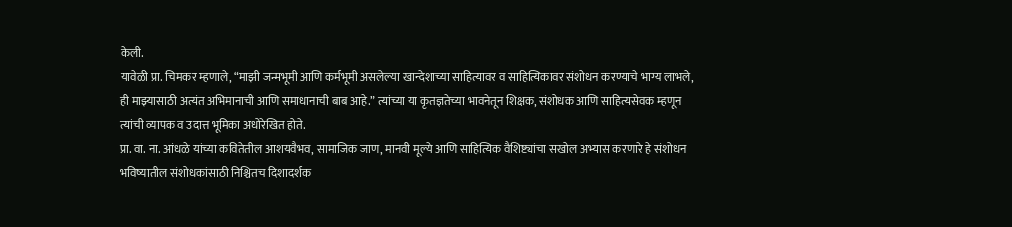केली.
यावेळी प्रा. चिमकर म्हणाले, “माझी जन्मभूमी आणि कर्मभूमी असलेल्या खान्देशाच्या साहित्यावर व साहित्यिकावर संशोधन करण्याचे भाग्य लाभले, ही माझ्यासाठी अत्यंत अभिमानाची आणि समाधानाची बाब आहे.” त्यांच्या या कृतज्ञतेच्या भावनेतून शिक्षक, संशोधक आणि साहित्यसेवक म्हणून त्यांची व्यापक व उदात्त भूमिका अधोरेखित होते.
प्रा. वा. ना. आंधळे यांच्या कवितेतील आशयवैभव, सामाजिक जाण, मानवी मूल्ये आणि साहित्यिक वैशिष्ट्यांचा सखोल अभ्यास करणारे हे संशोधन भविष्यातील संशोधकांसाठी निश्चितच दिशादर्शक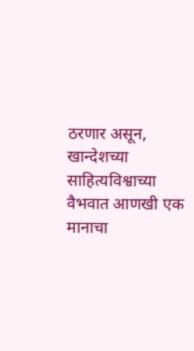ठरणार असून, खान्देशच्या साहित्यविश्वाच्या वैभवात आणखी एक मानाचा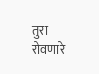तुरा रोवणारे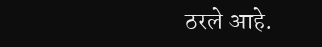ठरले आहे.